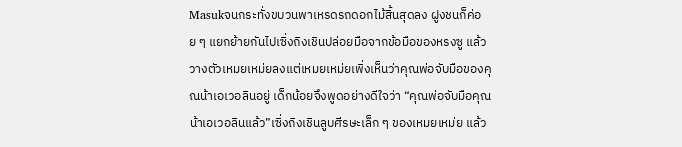Masukจนกระทั่งขบวนพาเหรดรถดอกไม้สิ้นสุดลง ฝูงชนก็ค่อย ๆ แยกย้ายกันไปเซิ่งถิงเชินปล่อยมือจากข้อมือของหรงซู แล้ววางตัวเหมยเหม่ยลงแต่เหมยเหม่ยเพิ่งเห็นว่าคุณพ่อจับมือของคุณน้าเอเวอลินอยู่ เด็กน้อยจึงพูดอย่างดีใจว่า “คุณพ่อจับมือคุณน้าเอเวอลินแล้ว”เซิ่งถิงเชินลูบศีรษะเล็ก ๆ ของเหมยเหม่ย แล้ว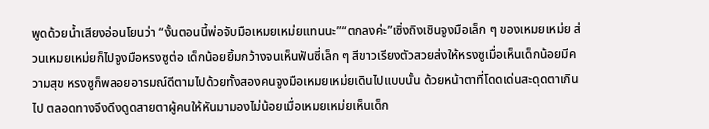พูดด้วยน้ำเสียงอ่อนโยนว่า “งั้นตอนนี้พ่อจับมือเหมยเหม่ยแทนนะ”“ตกลงค่ะ”เซิ่งถิงเชินจูงมือเล็ก ๆ ของเหมยเหม่ย ส่วนเหมยเหม่ยก็ไปจูงมือหรงซูต่อ เด็กน้อยยิ้มกว้างจนเห็นฟันซี่เล็ก ๆ สีขาวเรียงตัวสวยส่งให้หรงซูเมื่อเห็นเด็กน้อยมีความสุข หรงซูก็พลอยอารมณ์ดีตามไปด้วยทั้งสองคนจูงมือเหมยเหม่ยเดินไปแบบนั้น ด้วยหน้าตาที่โดดเด่นสะดุดตาเกินไป ตลอดทางจึงดึงดูดสายตาผู้คนให้หันมามองไม่น้อยเมื่อเหมยเหม่ยเห็นเด็ก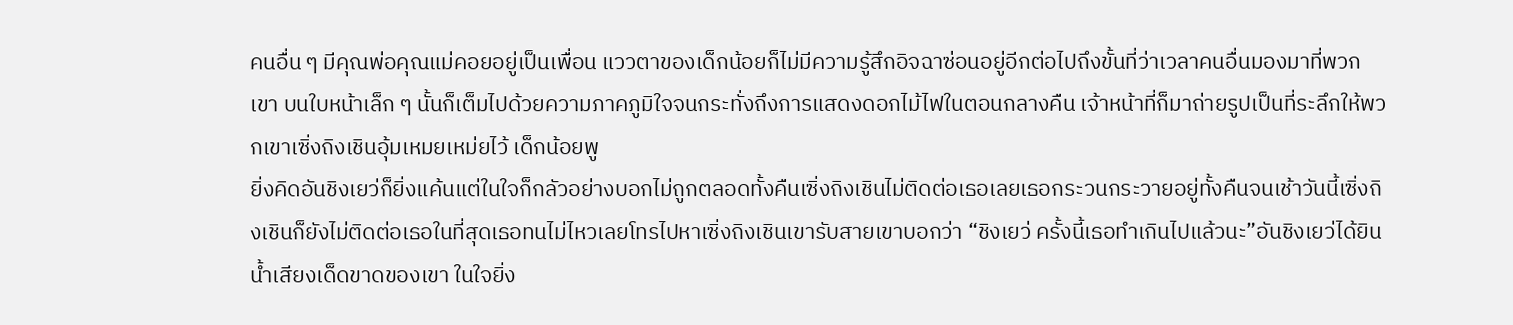คนอื่น ๆ มีคุณพ่อคุณแม่คอยอยู่เป็นเพื่อน แววตาของเด็กน้อยก็ไม่มีความรู้สึกอิจฉาซ่อนอยู่อีกต่อไปถึงขั้นที่ว่าเวลาคนอื่นมองมาที่พวกเขา บนใบหน้าเล็ก ๆ นั้นก็เต็มไปด้วยความภาคภูมิใจจนกระทั่งถึงการแสดงดอกไม้ไฟในตอนกลางคืน เจ้าหน้าที่ก็มาถ่ายรูปเป็นที่ระลึกให้พวกเขาเซิ่งถิงเชินอุ้มเหมยเหม่ยไว้ เด็กน้อยพู
ยิ่งคิดอันชิงเยว่ก็ยิ่งแค้นแต่ในใจก็กลัวอย่างบอกไม่ถูกตลอดทั้งคืนเซิ่งถิงเชินไม่ติดต่อเธอเลยเธอกระวนกระวายอยู่ทั้งคืนจนเช้าวันนี้เซิ่งถิงเชินก็ยังไม่ติดต่อเธอในที่สุดเธอทนไม่ไหวเลยโทรไปหาเซิ่งถิงเชินเขารับสายเขาบอกว่า “ชิงเยว่ ครั้งนี้เธอทำเกินไปแล้วนะ”อันชิงเยว่ได้ยินน้ำเสียงเด็ดขาดของเขา ในใจยิ่ง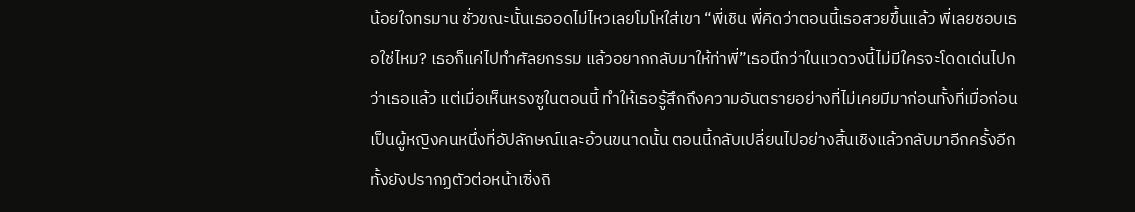น้อยใจทรมาน ชั่วขณะนั้นเธออดไม่ไหวเลยโมโหใส่เขา “พี่เชิน พี่คิดว่าตอนนี้เธอสวยขึ้นแล้ว พี่เลยชอบเธอใช่ไหม? เธอก็แค่ไปทำศัลยกรรม แล้วอยากกลับมาให้ท่าพี่”เธอนึกว่าในแวดวงนี้ไม่มีใครจะโดดเด่นไปกว่าเธอแล้ว แต่เมื่อเห็นหรงซูในตอนนี้ ทำให้เธอรู้สึกถึงความอันตรายอย่างที่ไม่เคยมีมาก่อนทั้งที่เมื่อก่อนเป็นผู้หญิงคนหนึ่งที่อัปลักษณ์และอ้วนขนาดนั้น ตอนนี้กลับเปลี่ยนไปอย่างสิ้นเชิงแล้วกลับมาอีกครั้งอีกทั้งยังปรากฏตัวต่อหน้าเซิ่งถิ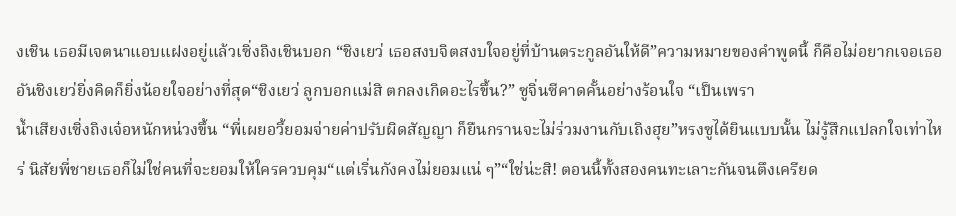งเชิน เธอมีเจตนาแอบแฝงอยู่แล้วเซิ่งถิงเชินบอก “ชิงเยว่ เธอสงบจิตสงบใจอยู่ที่บ้านตระกูลอันให้ดี”ความหมายของคำพูดนี้ ก็คือไม่อยากเจอเธออันชิงเยว่ยิ่งคิดก็ยิ่งน้อยใจอย่างที่สุด“ชิงเยว่ ลูกบอกแม่สิ ตกลงเกิดอะไรขึ้น?” ซูจิ่นซีคาดคั้นอย่างร้อนใจ “เป็นเพรา
น้ำเสียงเซิ่งถิงเจ๋อหนักหน่วงขึ้น “พี่เผยอวี้ยอมจ่ายค่าปรับผิดสัญญา ก็ยืนกรานจะไม่ร่วมงานกับเถิงฮุย”หรงซูได้ยินแบบนั้น ไม่รู้สึกแปลกใจเท่าไหร่ นิสัยพี่ชายเธอก็ไม่ใช่คนที่จะยอมให้ใครควบคุม“แต่เริ่นกังคงไม่ยอมแน่ ๆ”“ใช่น่ะสิ! ตอนนี้ทั้งสองคนทะเลาะกันจนตึงเครียด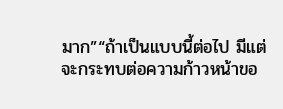มาก”“ถ้าเป็นแบบนี้ต่อไป มีแต่จะกระทบต่อความก้าวหน้าขอ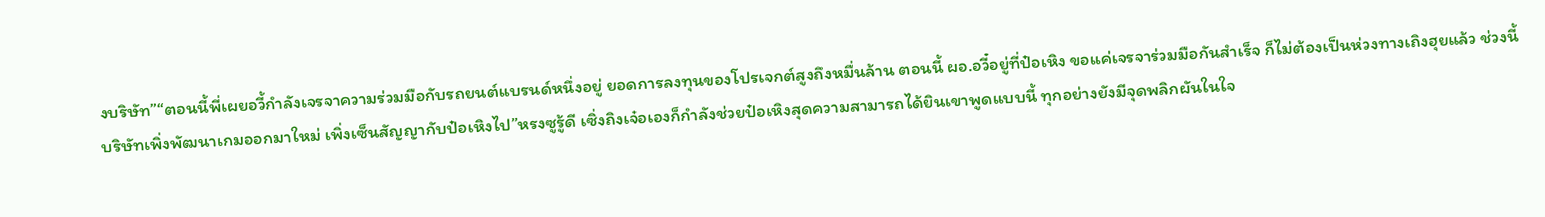งบริษัท”“ตอนนี้พี่เผยอวี้กำลังเจรจาความร่วมมือกับรถยนต์แบรนด์หนึ่งอยู่ ยอดการลงทุนของโปรเจกต์สูงถึงหมื่นล้าน ตอนนี้ ผอ.อวี๋อยู่ที่ป๋อเหิง ขอแค่เจรจาร่วมมือกันสำเร็จ ก็ไม่ต้องเป็นห่วงทางเถิงฮุยแล้ว ช่วงนี้บริษัทเพิ่งพัฒนาเกมออกมาใหม่ เพิ่งเซ็นสัญญากับป๋อเหิงไป”หรงซูรู้ดี เซิ่งถิงเจ๋อเองก็กำลังช่วยป๋อเหิงสุดความสามารถได้ยินเขาพูดแบบนี้ ทุกอย่างยังมีจุดพลิกผันในใจ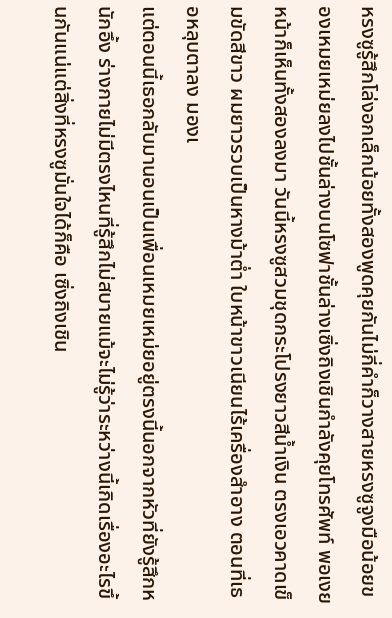หรงซูรู้สึกโล่งอกเล็กน้อยทั้งสองพูดคุยกันไม่กี่คำก็วางสายหรงซูจูงมือน้อยของเหมยเหม่ยลงไปชั้นล่างบนโซฟาชั้นล่างเซิ่งถิงเชินกำลังคุยโทรศัพท์ พอเงยหน้าก็เห็นทั้งสองลงมา วันนี้หรงซูสวมชุดกระโปรงยาวสีน้ำเงิน ตรงเอวคาดเข็มขัดสีขาว ผมยาวรวบเป็นหางม้าต่ำ ใบหน้าขาวเนียนไร้เครื่องสำอาง ตอนที่เธอหลุบตาลง มองเ
แต่ตอนนี้เธอกลับมานอนเป็นเพื่อนเหมยเหม่ยอยู่ตรงนี้นอกจากหัวที่ยังรู้สึกหนักอึ้ง ร่างกายไม่มีตรงไหนที่รู้สึกไม่สบายแม้จะไม่รู้ว่าระหว่างนี้เกิดเรื่องอะไรขึ้นกันแน่แต่สิ่งที่หรงซูมั่นใจได้ก็คือ เซิ่งถิงเชิน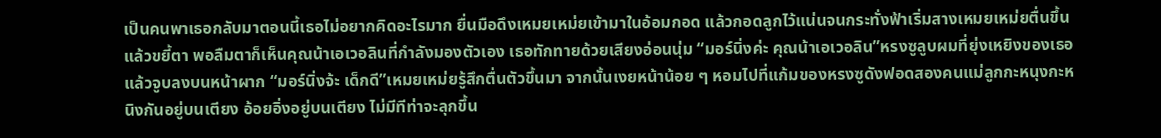เป็นคนพาเธอกลับมาตอนนี้เธอไม่อยากคิดอะไรมาก ยื่นมือดึงเหมยเหม่ยเข้ามาในอ้อมกอด แล้วกอดลูกไว้แน่นจนกระทั่งฟ้าเริ่มสางเหมยเหม่ยตื่นขึ้น แล้วขยี้ตา พอลืมตาก็เห็นคุณน้าเอเวอลินที่กำลังมองตัวเอง เธอทักทายด้วยเสียงอ่อนนุ่ม “มอร์นิ่งค่ะ คุณน้าเอเวอลิน”หรงซูลูบผมที่ยุ่งเหยิงของเธอ แล้วจูบลงบนหน้าผาก “มอร์นิ่งจ้ะ เด็กดี”เหมยเหม่ยรู้สึกตื่นตัวขึ้นมา จากนั้นเงยหน้าน้อย ๆ หอมไปที่แก้มของหรงซูดังฟอดสองคนแม่ลูกกะหนุงกะหนิงกันอยู่บนเตียง อ้อยอิ่งอยู่บนเตียง ไม่มีทีท่าจะลุกขึ้น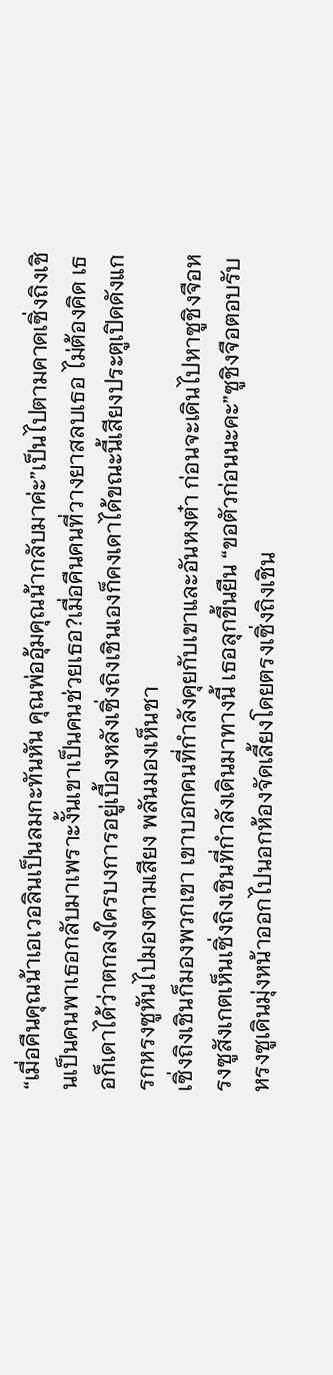“เมื่อคืนคุณน้าเอเวอลินเป็นลมกะทันหัน คุณพ่ออุ้มคุณน้ากลับมาค่ะ”เป็นไปตามคาดเซิ่งถิงเชินเป็นคนพาเธอกลับมาเพราะงั้นเขาเป็นคนช่วยเธอ?เมื่อคืนคนที่วางยาสลบเธอ ไม่ต้องคิด เธอก็เดาได้ว่าตกลงใครบงการอยู่เบื้องหลังเซิ่งถิงเชินเองก็คงเดาได้ขณะนี้เสียงประตูเปิดดังแกรกหรงซูหันไปมองตามเสียง พลันมองเห็นชา
เซิ่งถิงเชินก็มองพวกเขา เขาบอกคนที่กำลังคุยกับเขาและอันหงต๋า ก่อนจะเดินไปหาซูชิงจือหรงซูสังเกตเห็นเซิ่งถิงเชินที่กำลังเดินมาทางนี้ เธอลุกขึ้นยืน “ขอตัวก่อนนะคะ”ซูชิงจือตอบรับหรงซูเดินมุ่งหน้าออกไปนอกห้องจัดเลี้ยงโดยตรงเซิ่งถิงเชิน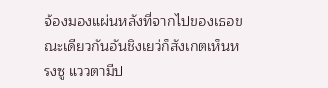จ้องมองแผ่นหลังที่จากไปของเธอขณะเดียวกันอันชิงเยว่ก็สังเกตเห็นหรงซู แววตามีป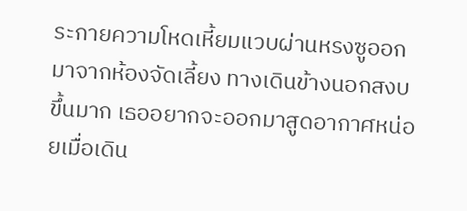ระกายความโหดเหี้ยมแวบผ่านหรงซูออกมาจากห้องจัดเลี้ยง ทางเดินข้างนอกสงบขึ้นมาก เธออยากจะออกมาสูดอากาศหน่อยเมื่อเดิน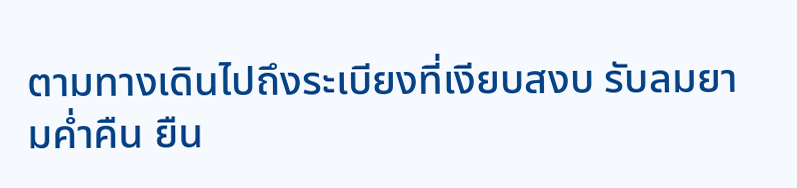ตามทางเดินไปถึงระเบียงที่เงียบสงบ รับลมยามค่ำคืน ยืน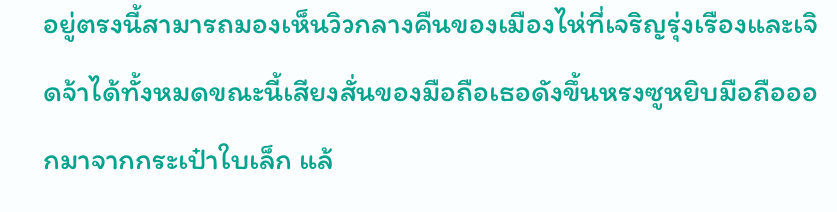อยู่ตรงนี้สามารถมองเห็นวิวกลางคืนของเมืองไห่ที่เจริญรุ่งเรืองและเจิดจ้าได้ทั้งหมดขณะนี้เสียงสั่นของมือถือเธอดังขึ้นหรงซูหยิบมือถือออกมาจากกระเป๋าใบเล็ก แล้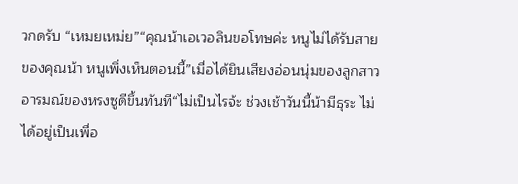วกดรับ “เหมยเหม่ย”“คุณน้าเอเวอลินขอโทษค่ะ หนูไม่ได้รับสายของคุณน้า หนูเพิ่งเห็นตอนนี้”เมื่อได้ยินเสียงอ่อนนุ่มของลูกสาว อารมณ์ของหรงซูดีขึ้นทันที“ไม่เป็นไรจ้ะ ช่วงเช้าวันนี้น้ามีธุระ ไม่ได้อยู่เป็นเพื่อ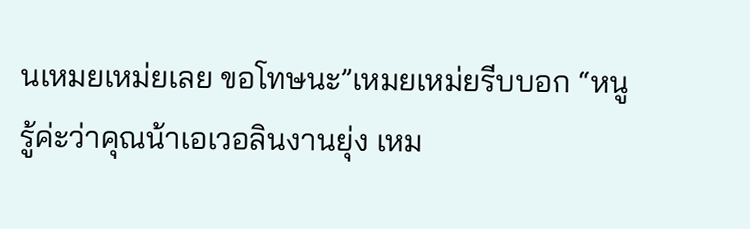นเหมยเหม่ยเลย ขอโทษนะ”เหมยเหม่ยรีบบอก “หนูรู้ค่ะว่าคุณน้าเอเวอลินงานยุ่ง เหม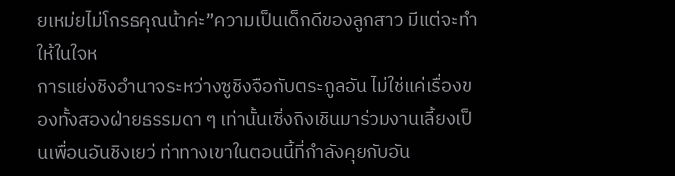ยเหม่ยไม่โกรธคุณน้าค่ะ”ความเป็นเด็กดีของลูกสาว มีแต่จะทำให้ในใจห
การแย่งชิงอำนาจระหว่างซูชิงจือกับตระกูลอัน ไม่ใช่แค่เรื่องของทั้งสองฝ่ายธรรมดา ๆ เท่านั้นเซิ่งถิงเชินมาร่วมงานเลี้ยงเป็นเพื่อนอันชิงเยว่ ท่าทางเขาในตอนนี้ที่กำลังคุยกับอัน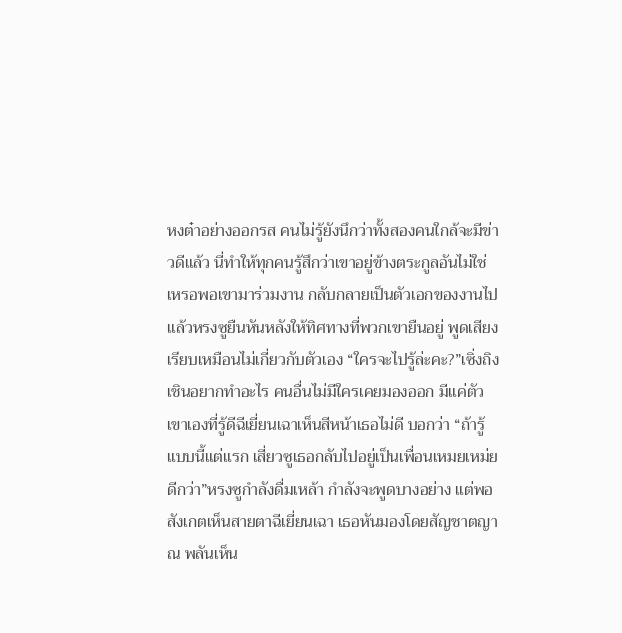หงต๋าอย่างออกรส คนไม่รู้ยังนึกว่าทั้งสองคนใกล้จะมีข่าวดีแล้ว นี่ทำให้ทุกคนรู้สึกว่าเขาอยู่ข้างตระกูลอันไม่ใช่เหรอพอเขามาร่วมงาน กลับกลายเป็นตัวเอกของงานไปแล้วหรงซูยืนหันหลังให้ทิศทางที่พวกเขายืนอยู่ พูดเสียงเรียบเหมือนไม่เกี่ยวกับตัวเอง “ใครจะไปรู้ล่ะคะ?”เซิ่งถิงเชินอยากทำอะไร คนอื่นไม่มีใครเคยมองออก มีแค่ตัวเขาเองที่รู้ดีฉีเยี่ยนเฉาเห็นสีหน้าเธอไม่ดี บอกว่า “ถ้ารู้แบบนี้แต่แรก เสี่ยวซูเธอกลับไปอยู่เป็นเพื่อนเหมยเหม่ยดีกว่า”หรงซูกำลังดื่มเหล้า กำลังจะพูดบางอย่าง แต่พอสังเกตเห็นสายตาฉีเยี่ยนเฉา เธอหันมองโดยสัญชาตญาณ พลันเห็น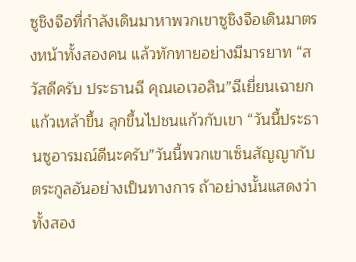ซูชิงจือที่กำลังเดินมาหาพวกเขาซูชิงจือเดินมาตรงหน้าทั้งสองคน แล้วทักทายอย่างมีมารยาท “สวัสดีครับ ประธานฉี คุณเอเวอลิน”ฉีเยี่ยนเฉายกแก้วเหล้าขึ้น ลุกขึ้นไปชนแก้วกับเขา “วันนี้ประธานซูอารมณ์ดีนะครับ”วันนี้พวกเขาเซ็นสัญญากับตระกูลอันอย่างเป็นทางการ ถ้าอย่างนั้นแสดงว่าทั้งสอง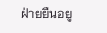ฝ่ายยืนอยู